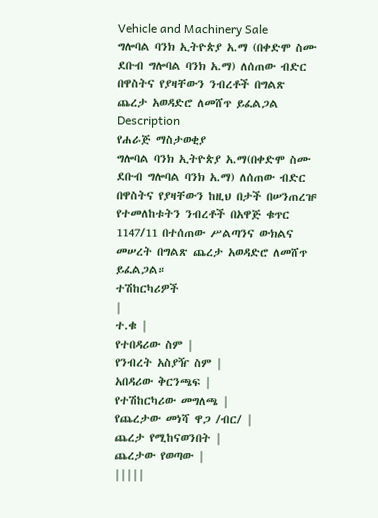Vehicle and Machinery Sale
ግሎባል ባንክ ኢትዮጵያ አ.ማ (በቀድሞ ስሙ ደቡብ ግሎባል ባንክ አ.ማ) ለሰጠው ብድር በዋስትና የያዛቸውን ንብረቶች በግልጽ ጨረታ አወዳድሮ ለመሸጥ ይፈልጋል
Description
የሐራጅ ማስታወቂያ
ግሎባል ባንክ ኢትዮጵያ አ.ማ(በቀድሞ ስሙ ደቡብ ግሎባል ባንክ አ.ማ) ለሰጠው ብድር በዋስትና የያዛቸውን ከዚህ በታች በሠንጠረዡ የተመለከቱትን ንብረቶች በአዋጅ ቁጥር 1147/11 በተሰጠው ሥልጣንና ውክልና መሠረት በግልጽ ጨረታ አወዳድሮ ለመሸጥ ይፈልጋል።
ተሽከርካሪዎች
|
ተ.ቁ |
የተበዳሪው ስም |
የንብረት አስያዥ ስም |
አበዳሪው ቅርንጫፍ |
የተሽከርካሪው መግለጫ |
የጨረታው መነሻ ዋጋ /ብር/ |
ጨረታ የሚከናወንበት |
ጨረታው የወጣው |
|||||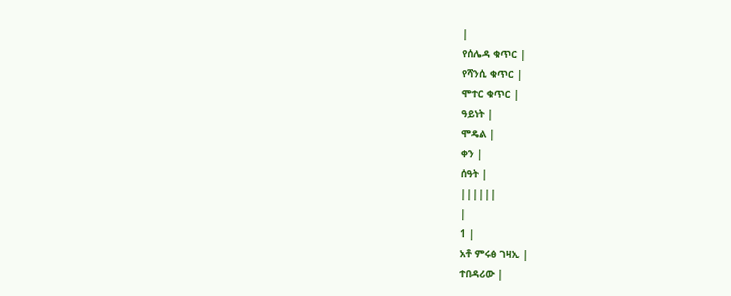|
የሰሌዳ ቁጥር |
የሻንሲ ቁጥር |
ሞተር ቁጥር |
ዓይነት |
ሞዴል |
ቀን |
ሰዓት |
||||||
|
1 |
አቶ ምሩፅ ገዛኢ |
ተበዳሪው |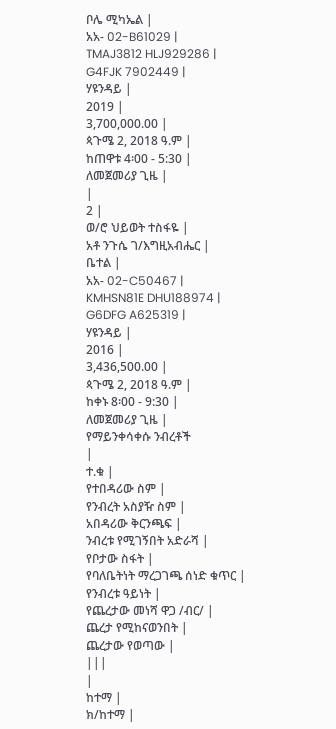ቦሌ ሚካኤል |
አአ- 02-B61029 |
TMAJ3812 HLJ929286 |
G4FJK 7902449 |
ሃዩንዳይ |
2019 |
3,700,000.00 |
ጳጉሜ 2, 2018 ዓ.ም |
ከጠዋቱ 4፡00 - 5:30 |
ለመጀመሪያ ጊዜ |
|
2 |
ወ/ሮ ህይወት ተስፋዬ |
አቶ ንጉሴ ገ/እግዚአብሔር |
ቤተል |
አአ- 02-C50467 |
KMHSN81E DHU188974 |
G6DFG A625319 |
ሃዩንዳይ |
2016 |
3,436,500.00 |
ጳጉሜ 2, 2018 ዓ.ም |
ከቀኑ 8፡00 - 9:30 |
ለመጀመሪያ ጊዜ |
የማይንቀሳቀሱ ንብረቶች
|
ተ.ቁ |
የተበዳሪው ስም |
የንብረት አስያዥ ስም |
አበዳሪው ቅርንጫፍ |
ንብረቱ የሚገኝበት አድራሻ |
የቦታው ስፋት |
የባለቤትነት ማረጋገጫ ሰነድ ቁጥር |
የንብረቱ ዓይነት |
የጨረታው መነሻ ዋጋ /ብር/ |
ጨረታ የሚከናወንበት |
ጨረታው የወጣው |
|||
|
ከተማ |
ክ/ከተማ |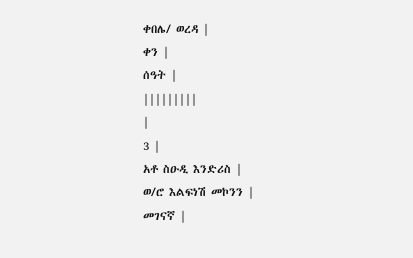ቀበሌ/ ወረዳ |
ቀን |
ሰዓት |
|||||||||
|
3 |
አቶ ስዑዲ እንድሪስ |
ወ/ሮ እልፍነሽ መኮንን |
መገናኛ |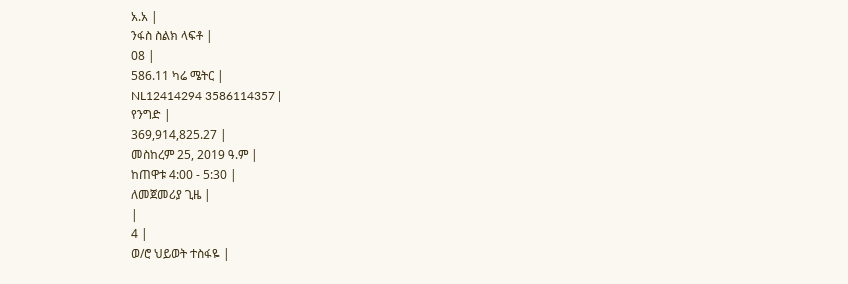አ.አ |
ንፋስ ስልክ ላፍቶ |
08 |
586.11 ካሬ ሜትር |
NL12414294 3586114357 |
የንግድ |
369,914,825.27 |
መስከረም 25, 2019 ዓ.ም |
ከጠዋቱ 4:00 - 5:30 |
ለመጀመሪያ ጊዜ |
|
4 |
ወ/ሮ ህይወት ተስፋዬ |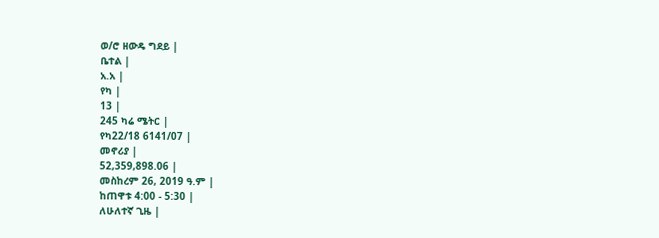ወ/ሮ ዘውዴ ግደይ |
ቤተል |
አ.አ |
የካ |
13 |
245 ካሬ ሜትር |
የካ22/18 6141/07 |
መኖሪያ |
52,359,898.06 |
መስከረም 26, 2019 ዓ.ም |
ከጠዋቱ 4:00 - 5:30 |
ለሁለተኛ ጊዜ |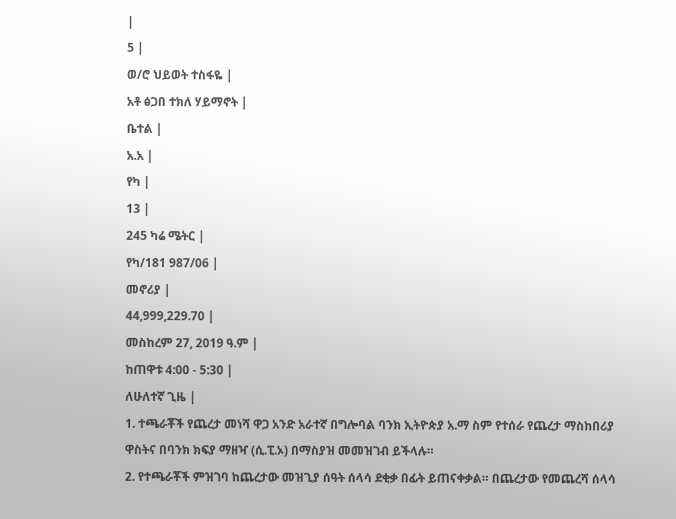|
5 |
ወ/ሮ ህይወት ተስፋዬ |
አቶ ፅጋበ ተክለ ሃይማኖት |
ቤተል |
አ.አ |
የካ |
13 |
245 ካሬ ሜትር |
የካ/181 987/06 |
መኖሪያ |
44,999,229.70 |
መስከረም 27, 2019 ዓ.ም |
ከጠዋቱ 4:00 - 5:30 |
ለሁለተኛ ጊዜ |
1. ተጫራቾች የጨረታ መነሻ ዋጋ አንድ አራተኛ በግሎባል ባንክ ኢትዮጵያ አ.ማ ስም የተሰራ የጨረታ ማስከበሪያ ዋስትና በባንክ ክፍያ ማዘዣ (ሲ.ፒ.ኦ) በማስያዝ መመዝገብ ይችላሉ።
2. የተጫራቾች ምዝገባ ከጨረታው መዝጊያ ሰዓት ሰላሳ ደቂቃ በፊት ይጠናቀቃል። በጨረታው የመጨረሻ ሰላሳ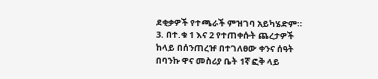ደቂቃዎች የተጫራች ምዝገባ አይካሄድም።
3. በተ.ቁ 1 እና 2 የተጠቀሱት ጨረታዎች ከላይ በሰንጠረዡ በተገለፀው ቀንና ሰዓት በባንኩ ዋና መስሪያ ቤት 1ኛ ፎቅ ላይ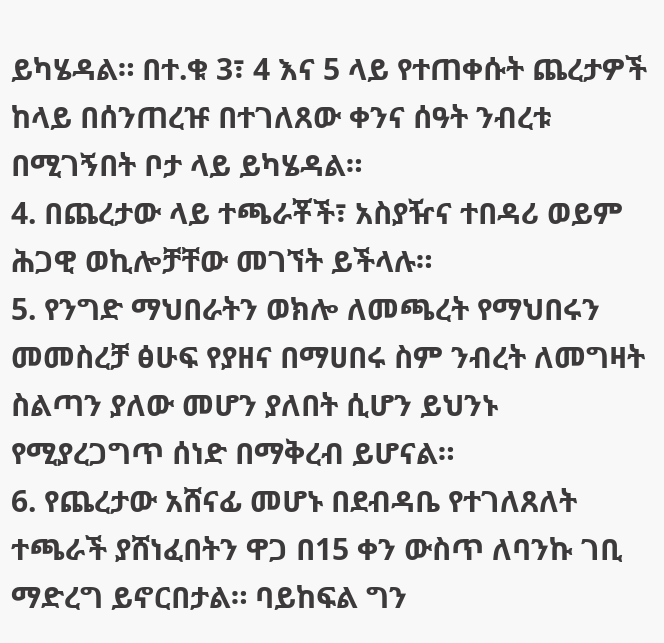ይካሄዳል። በተ.ቁ 3፣ 4 እና 5 ላይ የተጠቀሱት ጨረታዎች ከላይ በሰንጠረዡ በተገለጸው ቀንና ሰዓት ንብረቱ በሚገኝበት ቦታ ላይ ይካሄዳል።
4. በጨረታው ላይ ተጫራቾች፣ አስያዥና ተበዳሪ ወይም ሕጋዊ ወኪሎቻቸው መገኘት ይችላሉ።
5. የንግድ ማህበራትን ወክሎ ለመጫረት የማህበሩን መመስረቻ ፅሁፍ የያዘና በማሀበሩ ስም ንብረት ለመግዛት ስልጣን ያለው መሆን ያለበት ሲሆን ይህንኑ የሚያረጋግጥ ሰነድ በማቅረብ ይሆናል።
6. የጨረታው አሸናፊ መሆኑ በደብዳቤ የተገለጸለት ተጫራች ያሸነፈበትን ዋጋ በ15 ቀን ውስጥ ለባንኩ ገቢ ማድረግ ይኖርበታል። ባይከፍል ግን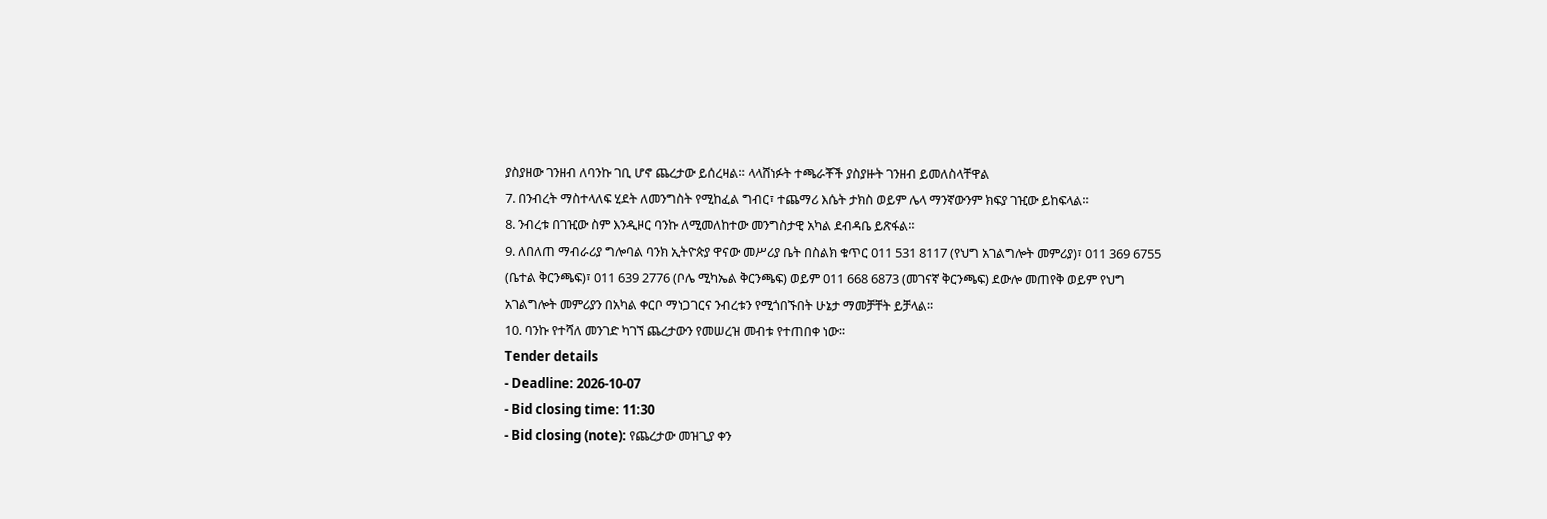ያስያዘው ገንዘብ ለባንኩ ገቢ ሆኖ ጨረታው ይሰረዛል። ላላሸነፉት ተጫራቾች ያስያዙት ገንዘብ ይመለስላቸዋል
7. በንብረት ማስተላለፍ ሂደት ለመንግስት የሚከፈል ግብር፣ ተጨማሪ እሴት ታክስ ወይም ሌላ ማንኛውንም ክፍያ ገዢው ይከፍላል።
8. ንብረቱ በገዢው ስም እንዲዞር ባንኩ ለሚመለከተው መንግስታዊ አካል ደብዳቤ ይጽፋል።
9. ለበለጠ ማብራሪያ ግሎባል ባንክ ኢትዮጵያ ዋናው መሥሪያ ቤት በስልክ ቁጥር 011 531 8117 (የህግ አገልግሎት መምሪያ)፣ 011 369 6755 (ቤተል ቅርንጫፍ)፣ 011 639 2776 (ቦሌ ሚካኤል ቅርንጫፍ) ወይም 011 668 6873 (መገናኛ ቅርንጫፍ) ደውሎ መጠየቅ ወይም የህግ አገልግሎት መምሪያን በአካል ቀርቦ ማነጋገርና ንብረቱን የሚጎበኙበት ሁኔታ ማመቻቸት ይቻላል።
10. ባንኩ የተሻለ መንገድ ካገኘ ጨረታውን የመሠረዝ መብቱ የተጠበቀ ነው።
Tender details
- Deadline: 2026-10-07
- Bid closing time: 11:30
- Bid closing (note): የጨረታው መዝጊያ ቀን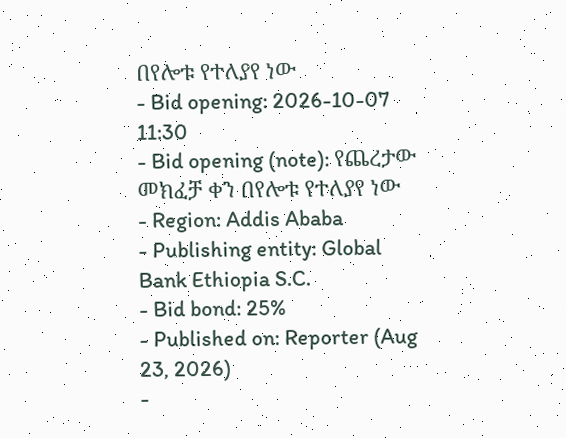በየሎቱ የተለያየ ነው
- Bid opening: 2026-10-07 11:30
- Bid opening (note): የጨረታው መክፈቻ ቀን በየሎቱ የተለያየ ነው
- Region: Addis Ababa
- Publishing entity: Global Bank Ethiopia S.C.
- Bid bond: 25%
- Published on: Reporter (Aug 23, 2026)
-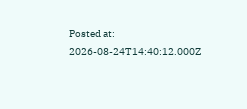Posted at: 2026-08-24T14:40:12.000Z